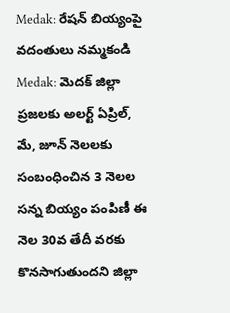Medak: రేషన్ బియ్యంపై వదంతులు నమ్మకండి
Medak: మెదక్ జిల్లా ప్రజలకు అలర్ట్ ఏప్రిల్, మే, జూన్ నెలలకు సంబంధించిన 3 నెలల సన్న బియ్యం పంపిణీ ఈ నెల 30వ తేదీ వరకు కొనసాగుతుందని జిల్లా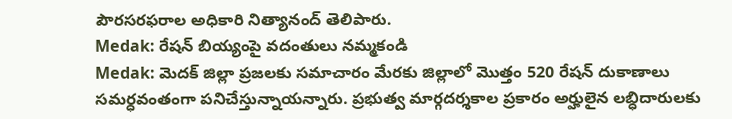పౌరసరఫరాల అధికారి నిత్యానంద్ తెలిపారు.
Medak: రేషన్ బియ్యంపై వదంతులు నమ్మకండి
Medak: మెదక్ జిల్లా ప్రజలకు సమాచారం మేరకు జిల్లాలో మొత్తం 520 రేషన్ దుకాణాలు సమర్ధవంతంగా పనిచేస్తున్నాయన్నారు. ప్రభుత్వ మార్గదర్శకాల ప్రకారం అర్హులైన లబ్ధిదారులకు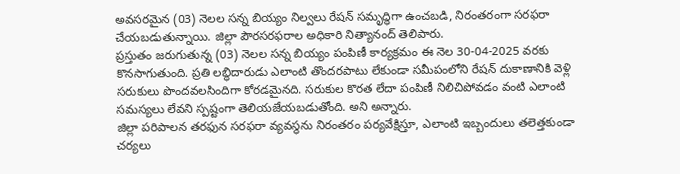అవసరమైన (03) నెలల సన్న బియ్యం నిల్వలు రేషన్ సమృద్ధిగా ఉంచబడి, నిరంతరంగా సరఫరా చేయబడుతున్నాయి. జిల్లా పౌరసరఫరాల అధికారి నిత్యానంద్ తెలిపారు.
ప్రస్తుతం జరుగుతున్న (03) నెలల సన్న బియ్యం పంపిణీ కార్యక్రమం ఈ నెల 30-04-2025 వరకు కొనసాగుతుంది. ప్రతి లబ్ధిదారుడు ఎలాంటి తొందరపాటు లేకుండా సమీపంలోని రేషన్ దుకాణానికి వెళ్లి సరుకులు పొందవలసిందిగా కోరడమైనది. సరుకుల కొరత లేదా పంపిణీ నిలిచిపోవడం వంటి ఎలాంటి సమస్యలు లేవని స్పష్టంగా తెలియజేయబడుతోంది. అని అన్నారు.
జిల్లా పరిపాలన తరఫున సరఫరా వ్యవస్థను నిరంతరం పర్యవేక్షిస్తూ, ఎలాంటి ఇబ్బందులు తలెత్తకుండా చర్యలు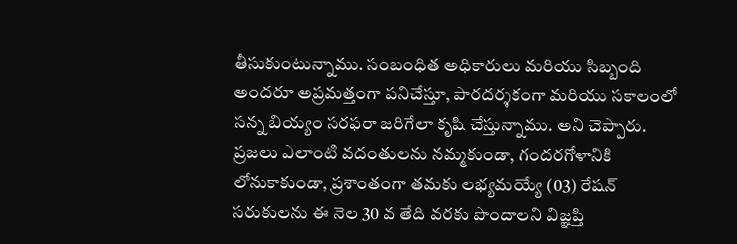తీసుకుంటున్నాము. సంబంధిత అధికారులు మరియు సిబ్బంది అందరూ అప్రమత్తంగా పనిచేస్తూ, పారదర్శకంగా మరియు సకాలంలో సన్న బియ్యం సరఫరా జరిగేలా కృషి చేస్తున్నాము. అని చెప్పారు.
ప్రజలు ఎలాంటి వదంతులను నమ్మకుండా, గందరగోళానికి లోనుకాకుండా, ప్రశాంతంగా తమకు లభ్యమయ్యే (03) రేషన్ సరుకులను ఈ నెల 30 వ తేది వరకు పొందాలని విజ్ఞప్తి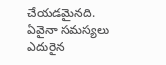చేయడమైనది. ఏవైనా సమస్యలు ఎదురైన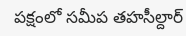పక్షంలో సమీప తహసీల్దార్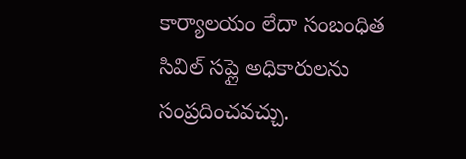కార్యాలయం లేదా సంబంధిత సివిల్ సప్లై అధికారులను సంప్రదించవచ్చు.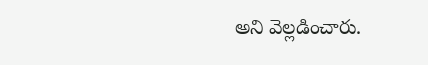అని వెల్లడించారు.